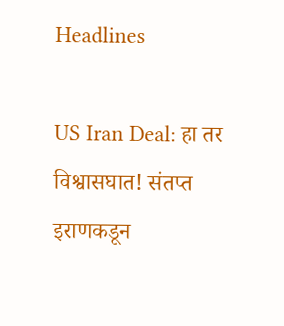Headlines

US Iran Deal: हा तर विश्वासघात! संतप्त इराणकडून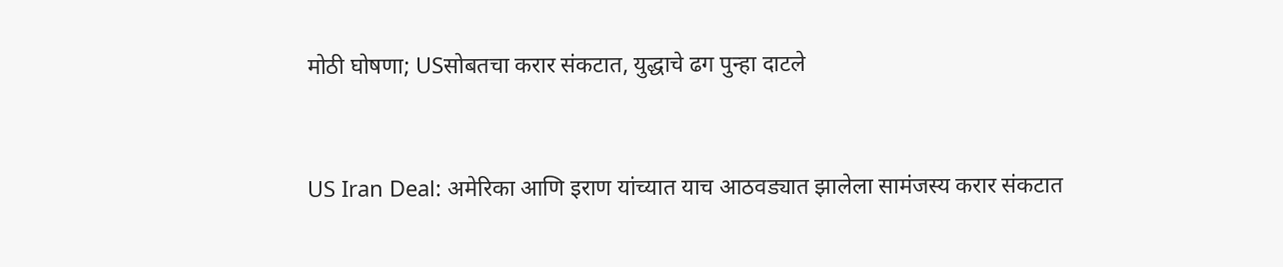मोठी घोषणा; USसोबतचा करार संकटात, युद्धाचे ढग पुन्हा दाटले


US Iran Deal: अमेरिका आणि इराण यांच्यात याच आठवड्यात झालेला सामंजस्य करार संकटात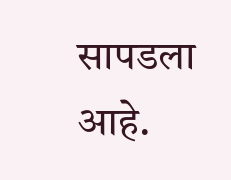सापडला आहे.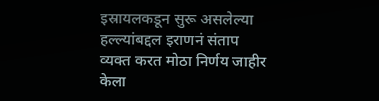इस्रायलकडून सुरू असलेल्या हल्ल्यांबद्दल इराणनं संताप व्यक्त करत मोठा निर्णय जाहीर केला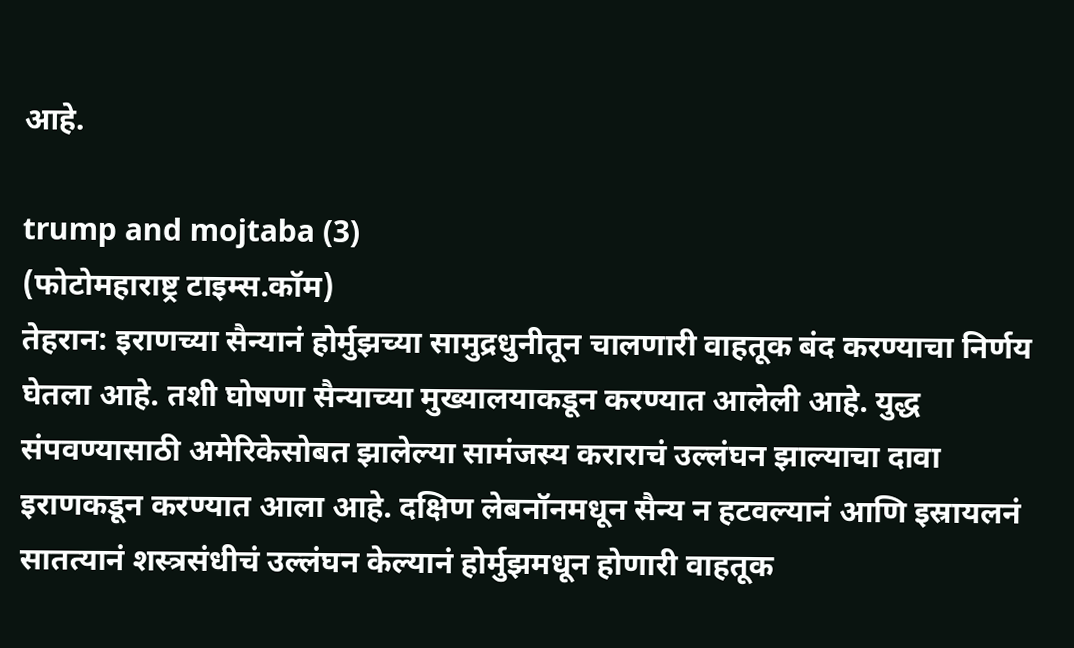आहे.

trump and mojtaba (3)
(फोटोमहाराष्ट्र टाइम्स.कॉम)
तेहरान: इराणच्या सैन्यानं होर्मुझच्या सामुद्रधुनीतून चालणारी वाहतूक बंद करण्याचा निर्णय घेतला आहे. तशी घोषणा सैन्याच्या मुख्यालयाकडून करण्यात आलेली आहे. युद्ध संपवण्यासाठी अमेरिकेसोबत झालेल्या सामंजस्य कराराचं उल्लंघन झाल्याचा दावा इराणकडून करण्यात आला आहे. दक्षिण लेबनॉनमधून सैन्य न हटवल्यानं आणि इस्रायलनं सातत्यानं शस्त्रसंधीचं उल्लंघन केल्यानं होर्मुझमधून होणारी वाहतूक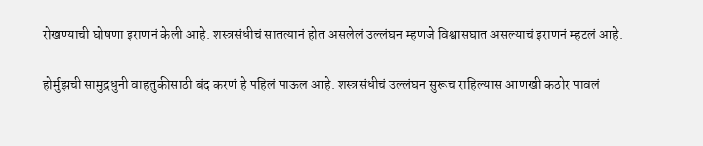रोखण्याची घोषणा इराणनं केली आहे. शस्त्रसंधीचं सातत्यानं होत असलेलं उल्लंघन म्हणजे विश्वासघात असल्याचं इराणनं म्हटलं आहे.

होर्मुझची सामुद्रधुनी वाहतुकीसाठी बंद करणं हे पहिलं पाऊल आहे. शस्त्रसंधीचं उल्लंघन सुरूच राहिल्यास आणखी कठोर पावलं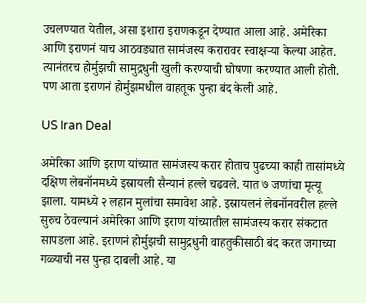उचलण्यात येतील, असा इशारा इराणकडून देण्यात आला आहे. अमेरिका आणि इराणनं याच आठवड्यात सामंजस्य करारावर स्वाक्षऱ्या केल्या आहेत. त्यानंतरच होर्मुझची सामुद्रधुनी खुली करण्याची घोषणा करण्यात आली होती. पण आता इराणनं होर्मुझमधील वाहतूक पुन्हा बंद केली आहे.

US Iran Deal

अमेरिका आणि इराण यांच्यात सामंजस्य करार होताच पुढच्या काही तासांमध्ये दक्षिण लेबनॉनमध्ये इस्रायली सैन्यानं हल्ले चढवले. यात ७ जणांचा मृत्यू झाला. यामध्ये २ लहान मुलांचा समावेश आहे. इस्रायलनं लेबनॉनवरील हल्ले सुरुच ठेवल्यानं अमेरिका आणि इराण यांच्यातील सामंजस्य करार संकटात सापडला आहे. इराणनं होर्मुझची सामुद्रधुनी वाहतुकीसाठी बंद करत जगाच्या गळ्याची नस पुन्हा दाबली आहे. या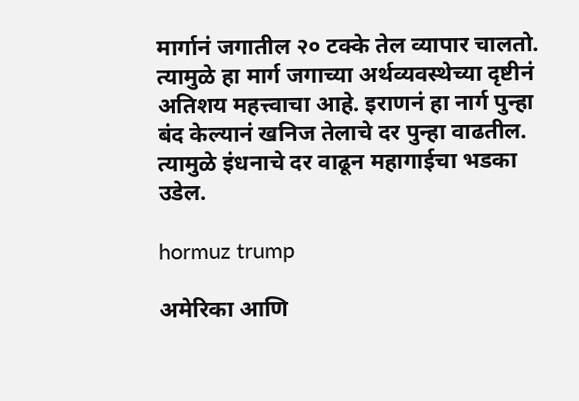मार्गानं जगातील २० टक्के तेल व्यापार चालतो. त्यामुळे हा मार्ग जगाच्या अर्थव्यवस्थेच्या दृष्टीनं अतिशय महत्त्वाचा आहे. इराणनं हा नार्ग पुन्हा बंद केल्यानं खनिज तेलाचे दर पुन्हा वाढतील. त्यामुळे इंधनाचे दर वाढून महागाईचा भडका उडेल.

hormuz trump

अमेरिका आणि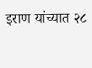इराण यांच्यात २८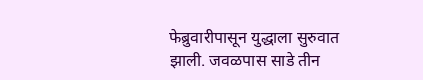फेब्रुवारीपासून युद्धाला सुरुवात झाली. जवळपास साडे तीन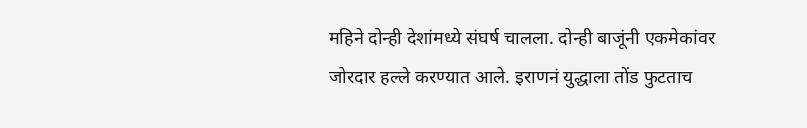महिने दोन्ही देशांमध्ये संघर्ष चालला. दोन्ही बाजूंनी एकमेकांवर जोरदार हल्ले करण्यात आले. इराणनं युद्धाला तोंड फुटताच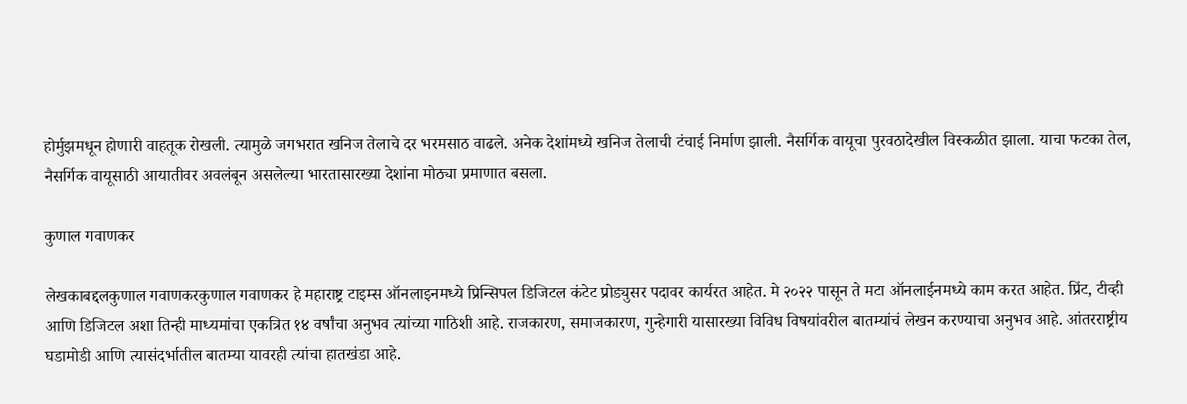होर्मुझमधून होणारी वाहतूक रोखली. त्यामुळे जगभरात खनिज तेलाचे दर भरमसाठ वाढले. अनेक देशांमध्ये खनिज तेलाची टंचाई निर्माण झाली. नैसर्गिक वायूचा पुरवठादेखील विस्कळीत झाला. याचा फटका तेल, नैसर्गिक वायूसाठी आयातीवर अवलंबून असलेल्या भारतासारख्या देशांना मोठ्या प्रमाणात बसला.

कुणाल गवाणकर

लेखकाबद्दलकुणाल गवाणकरकुणाल गवाणकर हे महाराष्ट्र टाइम्स ऑनलाइनमध्ये प्रिन्सिपल डिजिटल कंटेट प्रोड्युसर पदावर कार्यरत आहेत. मे २०२२ पासून ते मटा ऑनलाईनमध्ये काम करत आहेत. प्रिंट, टीव्ही आणि डिजिटल अशा तिन्ही माध्यमांचा एकत्रित १४ वर्षांचा अनुभव त्यांच्या गाठिशी आहे. राजकारण, समाजकारण, गुन्हेगारी यासारख्या विविध विषयांवरील बातम्यांचं लेखन करण्याचा अनुभव आहे. आंतरराष्ट्रीय घडामोडी आणि त्यासंदर्भातील बातम्या यावरही त्यांचा हातखंडा आहे.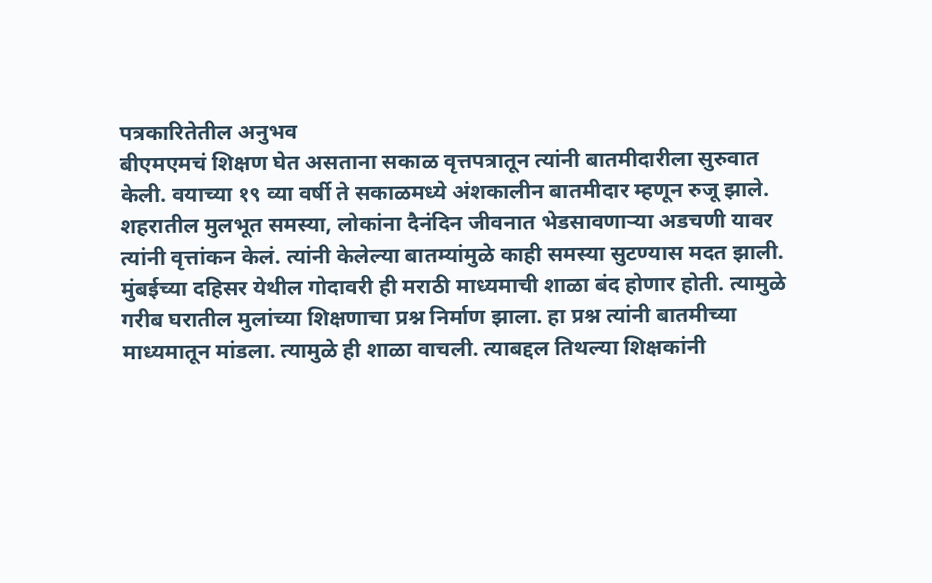पत्रकारितेतील अनुभव
बीएमएमचं शिक्षण घेत असताना सकाळ वृत्तपत्रातून त्यांनी बातमीदारीला सुरुवात केली. वयाच्या १९ व्या वर्षी ते सकाळमध्ये अंशकालीन बातमीदार म्हणून रुजू झाले. शहरातील मुलभूत समस्या, लोकांना दैनंदिन जीवनात भेडसावणाऱ्या अडचणी यावर त्यांनी वृत्तांकन केलं. त्यांनी केलेल्या बातम्यांमुळे काही समस्या सुटण्यास मदत झाली. मुंबईच्या दहिसर येथील गोदावरी ही मराठी माध्यमाची शाळा बंद होणार होती. त्यामुळे गरीब घरातील मुलांच्या शिक्षणाचा प्रश्न निर्माण झाला. हा प्रश्न त्यांनी बातमीच्या माध्यमातून मांडला. त्यामुळे ही शाळा वाचली. त्याबद्दल तिथल्या शिक्षकांनी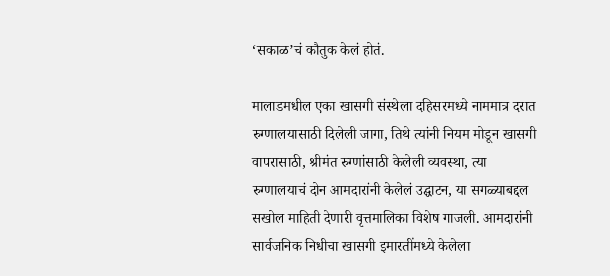‘सकाळ’चं कौतुक केलं होतं.

मालाडमधील एका खासगी संस्थेला दहिसरमध्ये नाममात्र दरात रुग्णालयासाठी दिलेली जागा, तिथे त्यांनी नियम मोडून खासगी वापरासाठी, श्रीमंत रुग्णांसाठी केलेली व्यवस्था, त्या रुग्णालयाचं दोन आमदारांनी केलेलं उद्घाटन, या सगळ्याबद्दल सखोल माहिती देणारी वृत्तमालिका विशेष गाजली. आमदारांनी सार्वजनिक निधीचा खासगी इमारतींमध्ये केलेला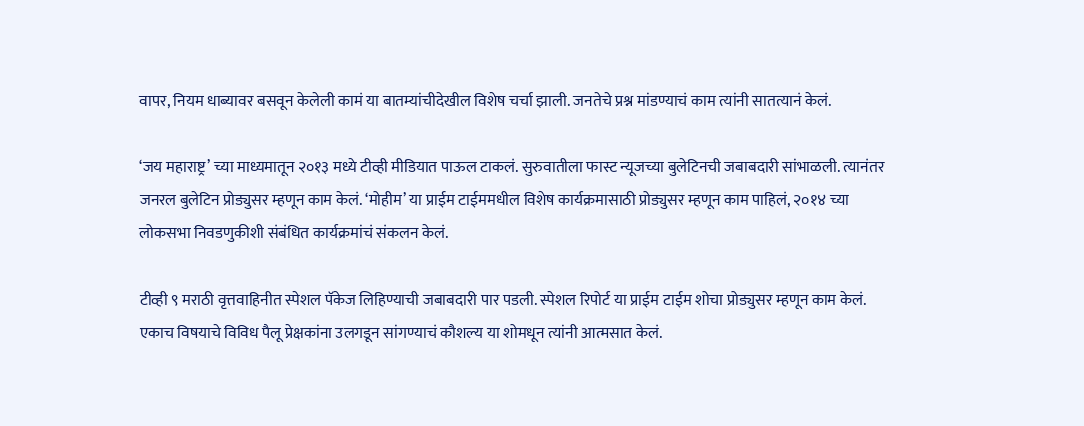वापर, नियम धाब्यावर बसवून केलेली कामं या बातम्यांचीदेखील विशेष चर्चा झाली. जनतेचे प्रश्न मांडण्याचं काम त्यांनी सातत्यानं केलं.

‘जय महाराष्ट्र’ च्या माध्यमातून २०१३ मध्ये टीव्ही मीडियात पाऊल टाकलं. सुरुवातीला फास्ट न्यूजच्या बुलेटिनची जबाबदारी सांभाळली. त्यानंतर जनरल बुलेटिन प्रोड्युसर म्हणून काम केलं. ‘मोहीम’ या प्राईम टाईममधील विशेष कार्यक्रमासाठी प्रोड्युसर म्हणून काम पाहिलं, २०१४ च्या लोकसभा निवडणुकीशी संबंधित कार्यक्रमांचं संकलन केलं.

टीव्ही ९ मराठी वृत्तवाहिनीत स्पेशल पॅकेज लिहिण्याची जबाबदारी पार पडली. स्पेशल रिपोर्ट या प्राईम टाईम शोचा प्रोड्युसर म्हणून काम केलं. एकाच विषयाचे विविध पैलू प्रेक्षकांना उलगडून सांगण्याचं कौशल्य या शोमधून त्यांनी आत्मसात केलं.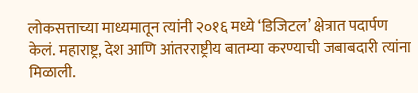लोकसत्ताच्या माध्यमातून त्यांनी २०१६ मध्ये ‘डिजिटल’ क्षेत्रात पदार्पण केलं. महाराष्ट्र, देश आणि आंतरराष्ट्रीय बातम्या करण्याची जबाबदारी त्यांना मिळाली.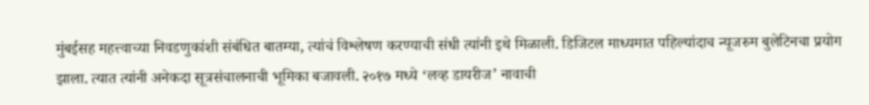मुंबईसह महत्त्वाच्या निवडणुकांशी संबंधित बातम्या, त्यांचं विश्लेषण करण्याची संधी त्यांनी इथे मिळाली. डिजिटल माध्यमात पहिल्यांदाच न्यूजरुम बुलेटिनचा प्रयोग झाला. त्यात त्यांनी अनेकदा सूत्रसंचालनाची भूमिका बजावली. २०१७ मध्ये ‘लव्ह डायरीज’ नावाची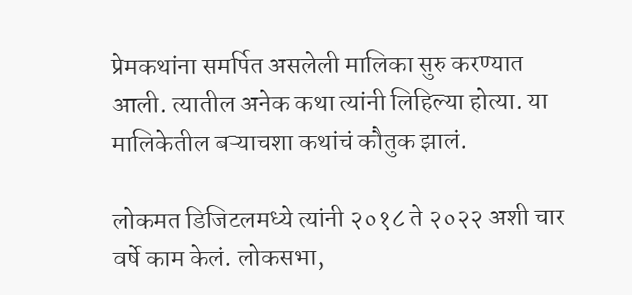प्रेमकथांना समर्पित असलेली मालिका सुरु करण्यात आली. त्यातील अनेक कथा त्यांनी लिहिल्या होत्या. या मालिकेतील बऱ्याचशा कथांचं कौतुक झालं.

लोकमत डिजिटलमध्ये त्यांनी २०१८ ते २०२२ अशी चार वर्षे काम केलं. लोकसभा,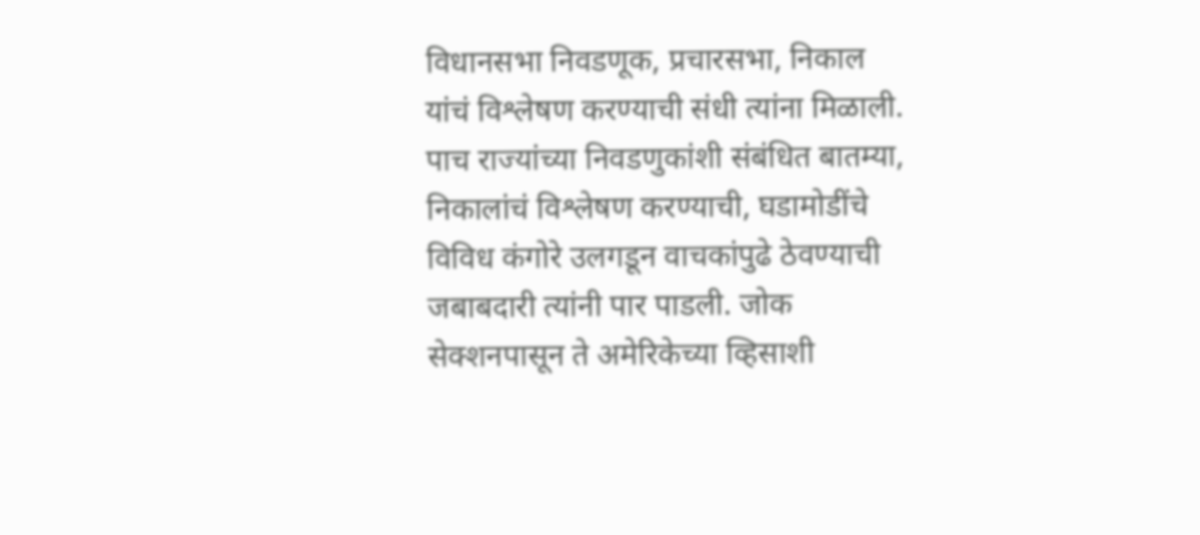विधानसभा निवडणूक, प्रचारसभा, निकाल यांचं विश्लेषण करण्याची संधी त्यांना मिळाली. पाच राज्यांच्या निवडणुकांशी संबंधित बातम्या, निकालांचं विश्लेषण करण्याची, घडामोडींचे विविध कंगोरे उलगडून वाचकांपुढे ठेवण्याची जबाबदारी त्यांनी पार पाडली. जोक सेक्शनपासून ते अमेरिकेच्या व्हिसाशी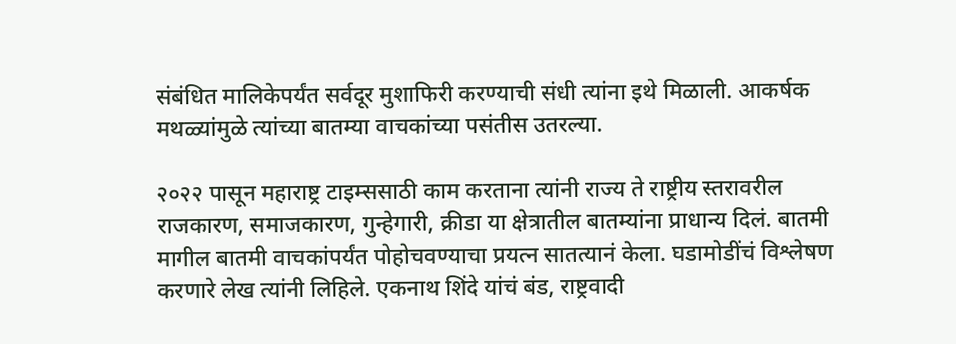संबंधित मालिकेपर्यंत सर्वदूर मुशाफिरी करण्याची संधी त्यांना इथे मिळाली. आकर्षक मथळ्यांमुळे त्यांच्या बातम्या वाचकांच्या पसंतीस उतरल्या.

२०२२ पासून महाराष्ट्र टाइम्ससाठी काम करताना त्यांनी राज्य ते राष्ट्रीय स्तरावरील राजकारण, समाजकारण, गुन्हेगारी, क्रीडा या क्षेत्रातील बातम्यांना प्राधान्य दिलं. बातमी मागील बातमी वाचकांपर्यंत पोहोचवण्याचा प्रयत्न सातत्यानं केला. घडामोडींचं विश्लेषण करणारे लेख त्यांनी लिहिले. एकनाथ शिंदे यांचं बंड, राष्ट्रवादी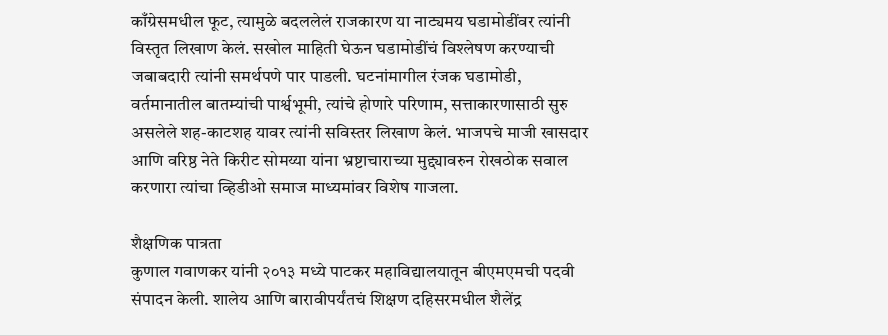काँग्रेसमधील फूट, त्यामुळे बदललेलं राजकारण या नाट्यमय घडामोडींवर त्यांनी विस्तृत लिखाण केलं. सखोल माहिती घेऊन घडामोडींचं विश्लेषण करण्याची जबाबदारी त्यांनी समर्थपणे पार पाडली. घटनांमागील रंजक घडामोडी, वर्तमानातील बातम्यांची पार्श्वभूमी, त्यांचे होणारे परिणाम, सत्ताकारणासाठी सुरु असलेले शह-काटशह यावर त्यांनी सविस्तर लिखाण केलं. भाजपचे माजी खासदार आणि वरिष्ठ नेते किरीट सोमय्या यांना भ्रष्टाचाराच्या मुद्द्यावरुन रोखठोक सवाल करणारा त्यांचा व्हिडीओ समाज माध्यमांवर विशेष गाजला.

शैक्षणिक पात्रता
कुणाल गवाणकर यांनी २०१३ मध्ये पाटकर महाविद्यालयातून बीएमएमची पदवी संपादन केली. शालेय आणि बारावीपर्यंतचं शिक्षण दहिसरमधील शैलेंद्र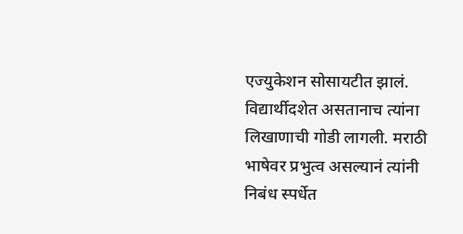एज्युकेशन सोसायटीत झालं. विद्यार्थीदशेत असतानाच त्यांना लिखाणाची गोडी लागली. मराठी भाषेवर प्रभुत्व असल्यानं त्यांनी निबंध स्पर्धेत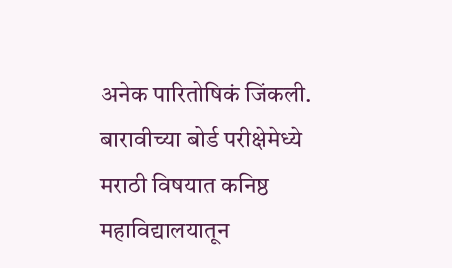अनेक पारितोषिकं जिंकली. बारावीच्या बोर्ड परीक्षेमेध्ये मराठी विषयात कनिष्ठ महाविद्यालयातून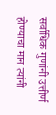सर्वाधिक गुणांनी उत्तीर्ण होण्याचा मान त्यांनी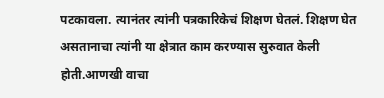पटकावला. त्यानंतर त्यांनी पत्रकारिकेचं शिक्षण घेतलं. शिक्षण घेत असतानाचा त्यांनी या क्षेत्रात काम करण्यास सुरुवात केली होती.आणखी वाचा